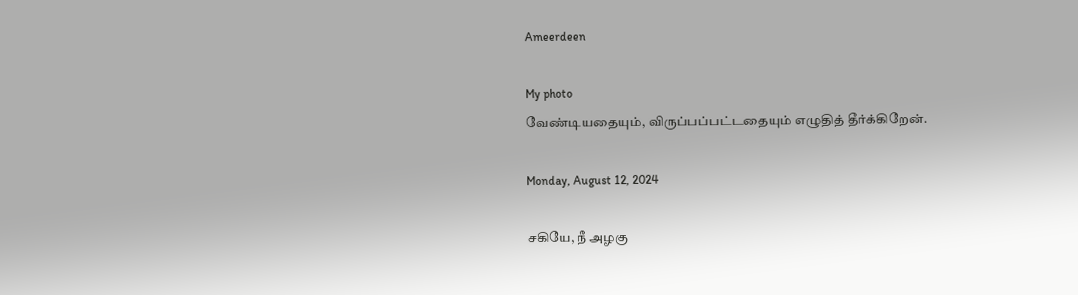Ameerdeen

My photo
வேண்டியதையும், விருப்பப்பட்டதையும் எழுதித் தீர்க்கிறேன்.

Monday, August 12, 2024

சகியே, நீ அழகு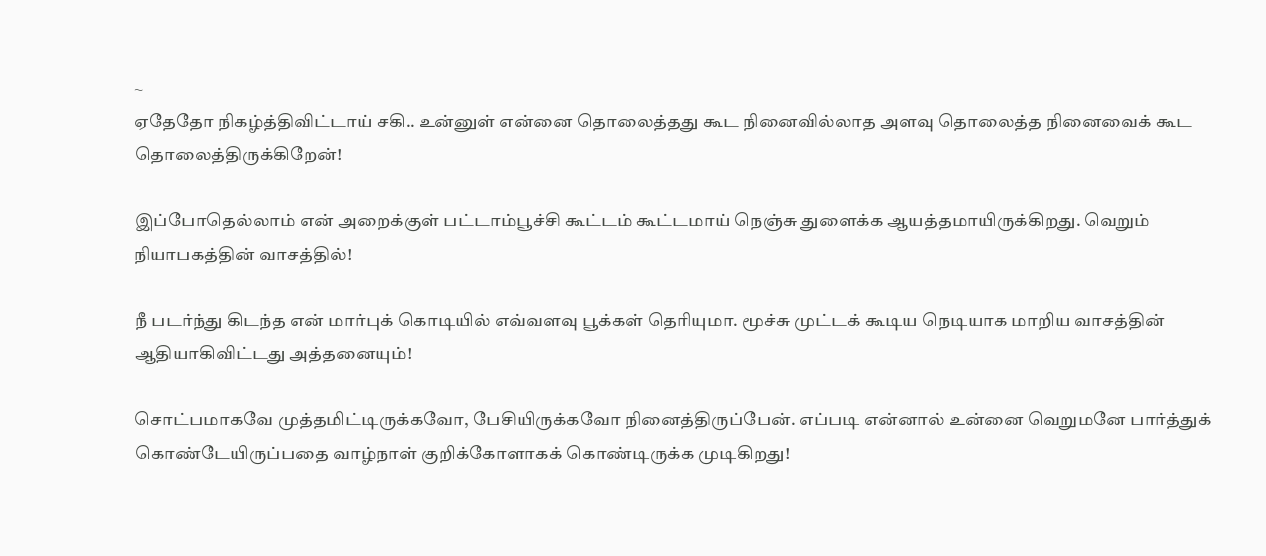~
ஏதேதோ நிகழ்த்திவிட்டாய் சகி.. உன்னுள் என்னை தொலைத்தது கூட நினைவில்லாத அளவு தொலைத்த நினைவைக் கூட தொலைத்திருக்கிறேன்!

இப்போதெல்லாம் என் அறைக்குள் பட்டாம்பூச்சி கூட்டம் கூட்டமாய் நெஞ்சு துளைக்க ஆயத்தமாயிருக்கிறது. வெறும் நியாபகத்தின் வாசத்தில்!

நீ படர்ந்து கிடந்த என் மார்புக் கொடியில் எவ்வளவு பூக்கள் தெரியுமா. மூச்சு முட்டக் கூடிய நெடியாக மாறிய வாசத்தின் ஆதியாகிவிட்டது அத்தனையும்!

சொட்பமாகவே முத்தமிட்டிருக்கவோ, பேசியிருக்கவோ நினைத்திருப்பேன். எப்படி என்னால் உன்னை வெறுமனே பார்த்துக் கொண்டேயிருப்பதை வாழ்நாள் குறிக்கோளாகக் கொண்டிருக்க முடிகிறது!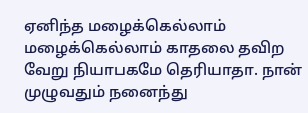ஏனிந்த மழைக்கெல்லாம் மழைக்கெல்லாம் காதலை தவிற வேறு நியாபகமே தெரியாதா. நான் முழுவதும் நனைந்து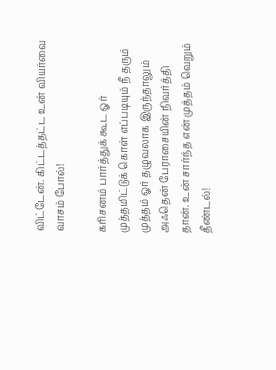விட்டேன். கிட்டத்தட்ட உன் வியர்வை வாசம் போல்!

கரிசனம் பார்த்துக் கூட ஓர் முத்தமிட்டுக் கொள் எப்படியும் நீ தரும் முத்தம் ஓர் தழுவலாக இருந்தாலும் அஃதென் பேராசையின் நிவர்த்தி தான். உன் சார்ந்த என் முத்தம் வெறும் தீண்டல்!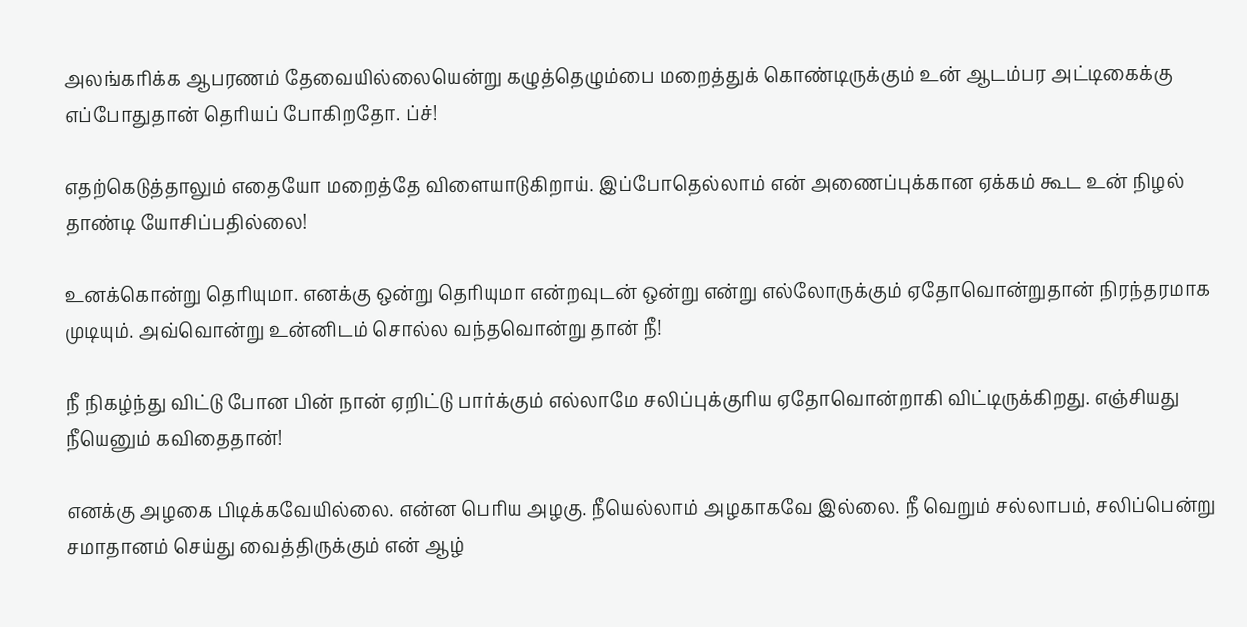அலங்கரிக்க ஆபரணம் தேவையில்லையென்று கழுத்தெழும்பை மறைத்துக் கொண்டிருக்கும் உன் ஆடம்பர அட்டிகைக்கு எப்போதுதான் தெரியப் போகிறதோ. ப்ச்!

எதற்கெடுத்தாலும் எதையோ மறைத்தே விளையாடுகிறாய். இப்போதெல்லாம் என் அணைப்புக்கான ஏக்கம் கூட உன் நிழல் தாண்டி யோசிப்பதில்லை!

உனக்கொன்று தெரியுமா. எனக்கு ஒன்று தெரியுமா என்றவுடன் ஒன்று என்று எல்லோருக்கும் ஏதோவொன்றுதான் நிரந்தரமாக முடியும். அவ்வொன்று உன்னிடம் சொல்ல வந்தவொன்று தான் நீ!

நீ நிகழ்ந்து விட்டு போன பின் நான் ஏறிட்டு பார்க்கும் எல்லாமே சலிப்புக்குரிய ஏதோவொன்றாகி விட்டிருக்கிறது. எஞ்சியது நீயெனும் கவிதைதான்!

எனக்கு அழகை பிடிக்கவேயில்லை. என்ன பெரிய அழகு. நீயெல்லாம் அழகாகவே இல்லை. நீ வெறும் சல்லாபம், சலிப்பென்று சமாதானம் செய்து வைத்திருக்கும் என் ஆழ்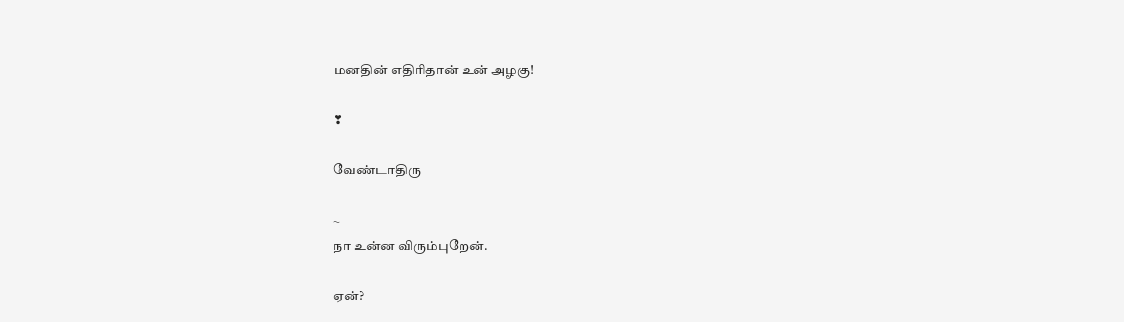மனதின் எதிரிதான் உன் அழகு!

❣

வேண்டாதிரு

~
நா உன்ன விரும்புறேன்.

ஏன்?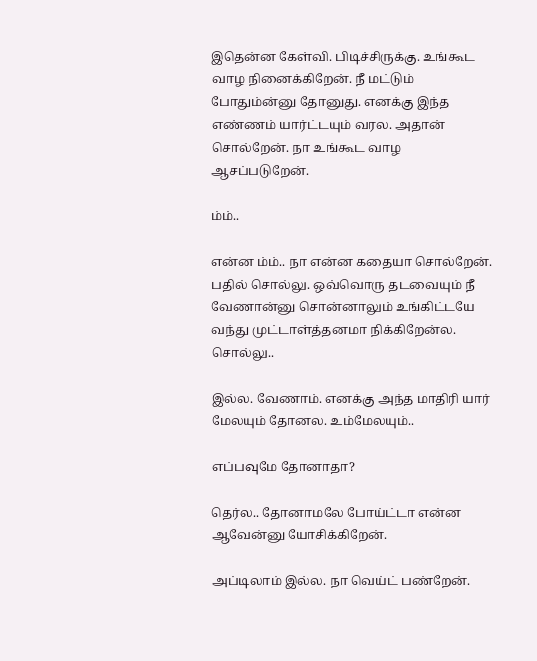இதென்ன கேள்வி. பிடிச்சிருக்கு. உங்கூட வாழ நினைக்கிறேன். நீ மட்டும் போதும்ன்னு தோனுது. எனக்கு இந்த எண்ணம் யார்ட்டயும் வரல. அதான் சொல்றேன். நா உங்கூட வாழ ஆசப்படுறேன்.

ம்ம்..

என்ன ம்ம்.. நா என்ன கதையா சொல்றேன். பதில் சொல்லு. ஒவ்வொரு தடவையும் நீ வேணான்னு சொன்னாலும் உங்கிட்டயே வந்து முட்டாள்த்தனமா நிக்கிறேன்ல. சொல்லு..

இல்ல. வேணாம். எனக்கு அந்த மாதிரி யார் மேலயும் தோனல. உம்மேலயும்..

எப்பவுமே தோனாதா?

தெர்ல.. தோனாமலே போய்ட்டா என்ன ஆவேன்னு யோசிக்கிறேன்.

அப்டிலாம் இல்ல. நா வெய்ட் பண்றேன்.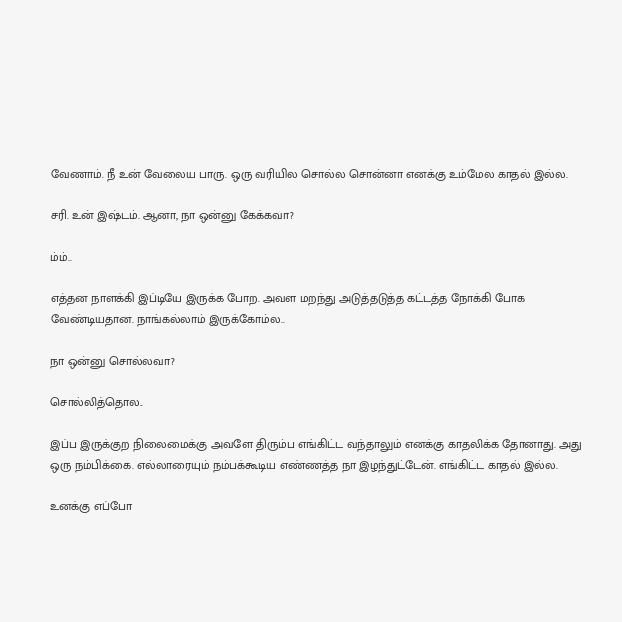வேணாம். நீ உன் வேலைய பாரு. ஒரு வரியில சொல்ல சொன்னா எனக்கு உம்மேல காதல் இல்ல.

சரி. உன் இஷ்டம். ஆனா, நா ஒன்னு கேக்கவா?

ம்ம்..

எத்தன நாளக்கி இப்டியே இருக்க போற. அவள மறந்து அடுத்தடுத்த கட்டத்த நோக்கி போக வேண்டியதான. நாங்கல்லாம் இருக்கோம்ல..

நா ஒன்னு சொல்லவா?

சொல்லித்தொல..

இப்ப இருக்குற நிலைமைக்கு அவளே திரும்ப எங்கிட்ட வந்தாலும் எனக்கு காதலிக்க தோனாது. அது ஒரு நம்பிக்கை. எல்லாரையும் நம்பக்கூடிய எண்ணத்த நா இழந்துட்டேன். எங்கிட்ட காதல் இல்ல.

உனக்கு எப்போ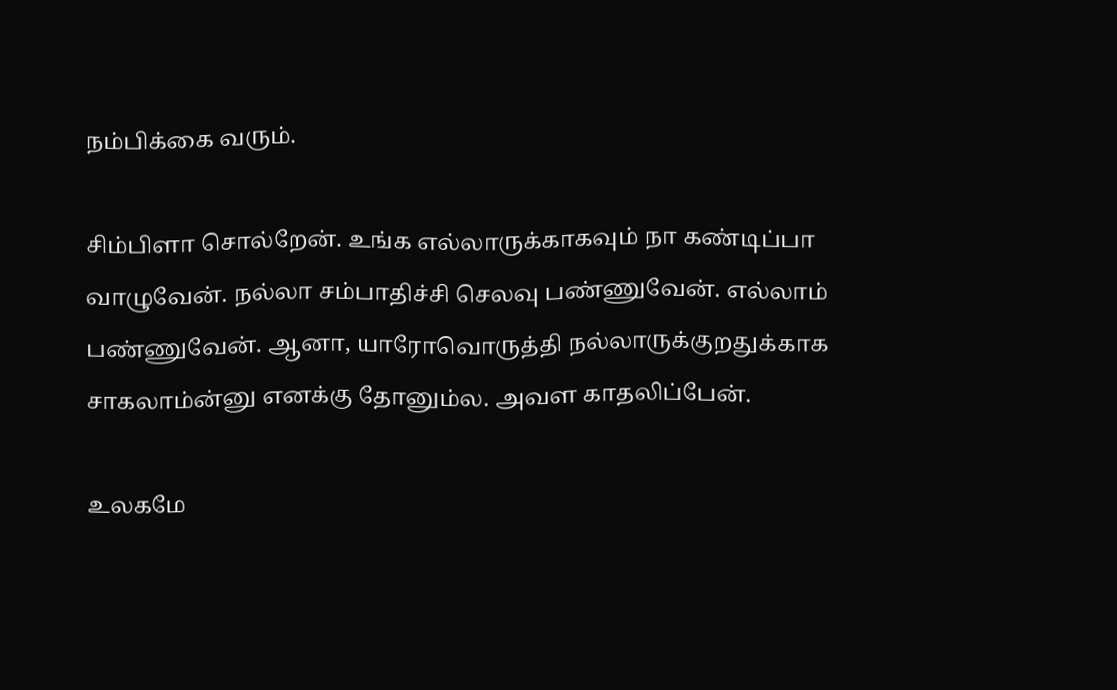நம்பிக்கை வரும்.

சிம்பிளா சொல்றேன். உங்க எல்லாருக்காகவும் நா கண்டிப்பா வாழுவேன். நல்லா சம்பாதிச்சி செலவு பண்ணுவேன். எல்லாம் பண்ணுவேன். ஆனா, யாரோவொருத்தி நல்லாருக்குறதுக்காக சாகலாம்ன்னு எனக்கு தோனும்ல. அவள காதலிப்பேன்.

உலகமே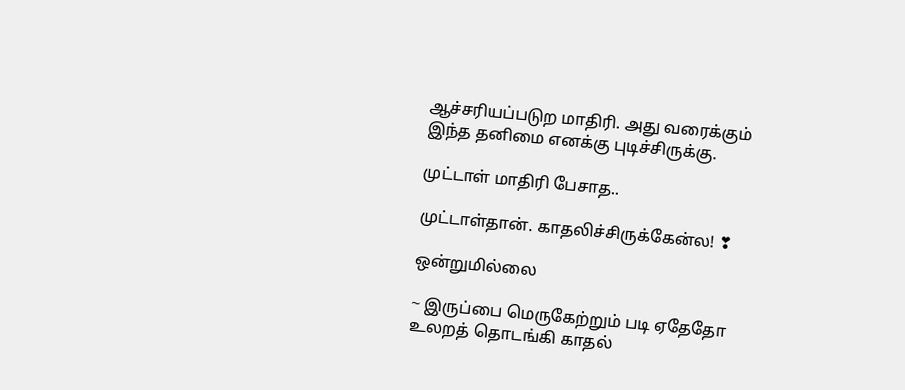ஆச்சரியப்படுற மாதிரி. அது வரைக்கும் இந்த தனிமை எனக்கு புடிச்சிருக்கு.

முட்டாள் மாதிரி பேசாத..

முட்டாள்தான். காதலிச்சிருக்கேன்ல! ❣

ஒன்றுமில்லை

~ இருப்பை மெருகேற்றும் படி ஏதேதோ உலறத் தொடங்கி காதல்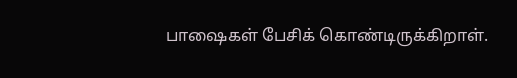பாஷைகள் பேசிக் கொண்டிருக்கிறாள்.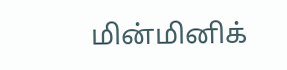மின்மினிக்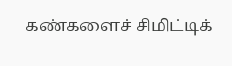கண்களைச் சிமிட்டிக்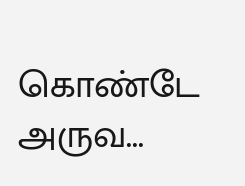கொண்டே அருவ...